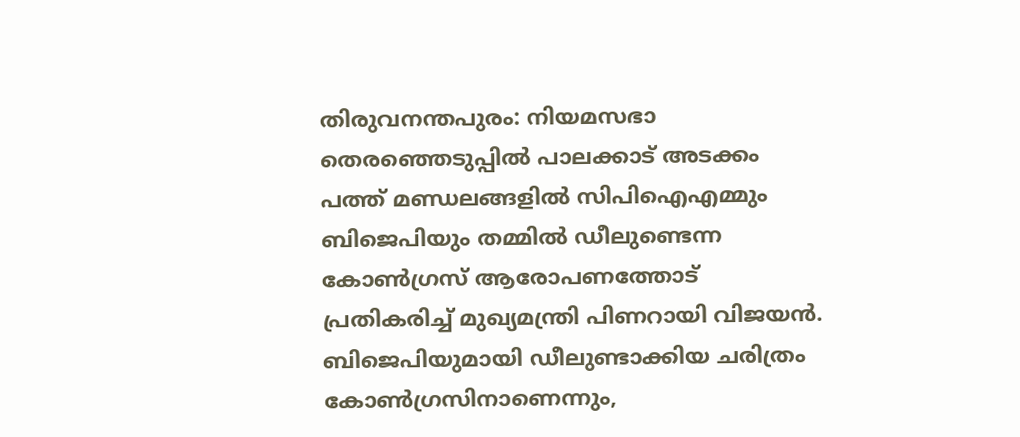തിരുവനന്തപുരം: നിയമസഭാ തെരഞ്ഞെടുപ്പിൽ പാലക്കാട് അടക്കം പത്ത് മണ്ഡലങ്ങളിൽ സിപിഐഎമ്മും ബിജെപിയും തമ്മിൽ ഡീലുണ്ടെന്ന കോൺഗ്രസ് ആരോപണത്തോട് പ്രതികരിച്ച് മുഖ്യമന്ത്രി പിണറായി വിജയൻ. ബിജെപിയുമായി ഡീലുണ്ടാക്കിയ ചരിത്രം കോൺഗ്രസിനാണെന്നും,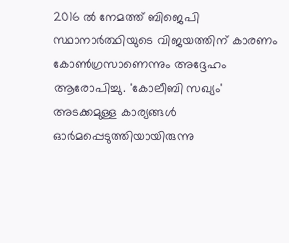2016 ൽ നേമത്ത് ബിജെപി സ്ഥാനാർത്ഥിയുടെ വിജയത്തിന് കാരണം കോൺഗ്രസാണെന്നും അദ്ദേഹം ആരോപിച്ചു. 'കോലീബി സഖ്യം' അടക്കമുള്ള കാര്യങ്ങൾ ഓർമപ്പെടുത്തിയായിരുന്നു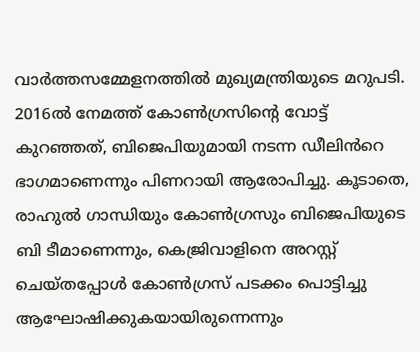വാർത്തസമ്മേളനത്തിൽ മുഖ്യമന്ത്രിയുടെ മറുപടി.
2016ൽ നേമത്ത് കോൺഗ്രസിന്റെ വോട്ട് കുറഞ്ഞത്, ബിജെപിയുമായി നടന്ന ഡീലിൻറെ ഭാഗമാണെന്നും പിണറായി ആരോപിച്ചു. കൂടാതെ, രാഹുൽ ഗാന്ധിയും കോൺഗ്രസും ബിജെപിയുടെ ബി ടീമാണെന്നും, കെജ്രിവാളിനെ അറസ്റ്റ് ചെയ്തപ്പോൾ കോൺഗ്രസ് പടക്കം പൊട്ടിച്ചു ആഘോഷിക്കുകയായിരുന്നെന്നും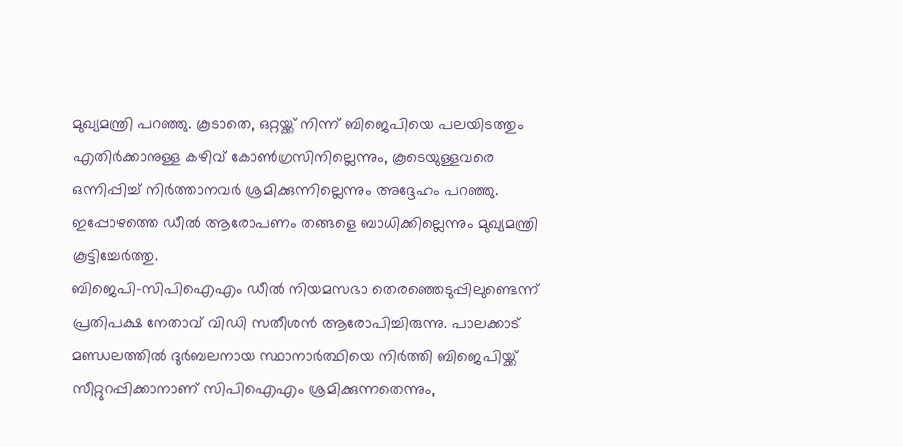മുഖ്യമന്ത്രി പറഞ്ഞു. കൂടാതെ, ഒറ്റയ്ക്ക് നിന്ന് ബിജെപിയെ പലയിടത്തും എതിർക്കാനുള്ള കഴിവ് കോൺഗ്രസിനില്ലെന്നും, കൂടെയുള്ളവരെ ഒന്നിപ്പിച്ച് നിർത്താനവർ ശ്രമിക്കുന്നില്ലെന്നും അദ്ദേഹം പറഞ്ഞു. ഇപ്പോഴത്തെ ഡീൽ ആരോപണം തങ്ങളെ ബാധിക്കില്ലെന്നും മുഖ്യമന്ത്രി കൂട്ടിച്ചേർത്തു.
ബിജെപി-സിപിഐഎം ഡീൽ നിയമസഭാ തെരഞ്ഞെടുപ്പിലുണ്ടെന്ന് പ്രതിപക്ഷ നേതാവ് വിഡി സതീശൻ ആരോപിച്ചിരുന്നു. പാലക്കാട് മണ്ഡലത്തിൽ ദുർബലനായ സ്ഥാനാർത്ഥിയെ നിർത്തി ബിജെപിയ്ക്ക് സീറ്റുറപ്പിക്കാനാണ് സിപിഐഎം ശ്രമിക്കുന്നതെന്നും,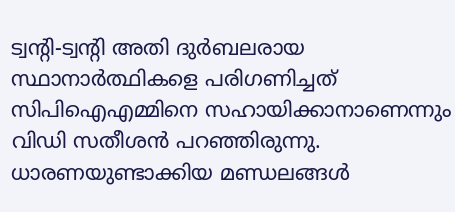ട്വന്റി-ട്വന്റി അതി ദുർബലരായ സ്ഥാനാർത്ഥികളെ പരിഗണിച്ചത് സിപിഐഎമ്മിനെ സഹായിക്കാനാണെന്നും വിഡി സതീശൻ പറഞ്ഞിരുന്നു. ധാരണയുണ്ടാക്കിയ മണ്ഡലങ്ങൾ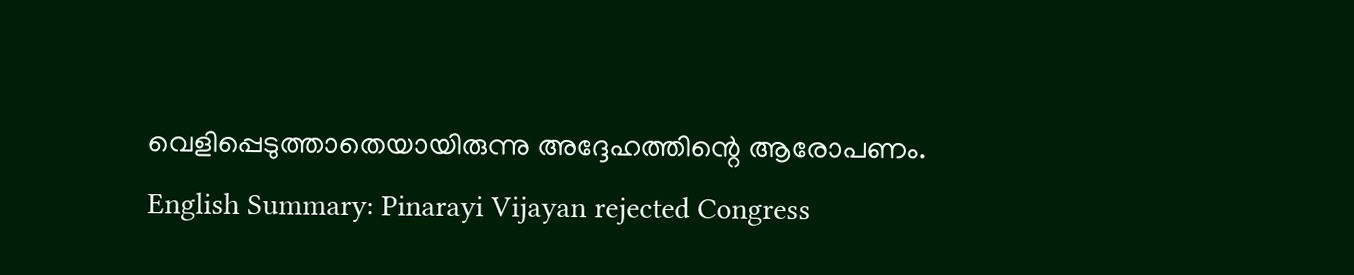വെളിപ്പെടുത്താതെയായിരുന്നു അദ്ദേഹത്തിന്റെ ആരോപണം.
English Summary: Pinarayi Vijayan rejected Congress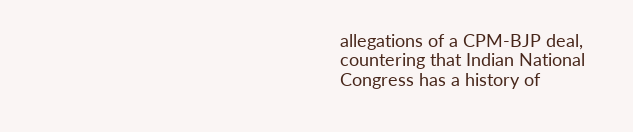allegations of a CPM-BJP deal, countering that Indian National Congress has a history of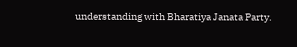understanding with Bharatiya Janata Party.